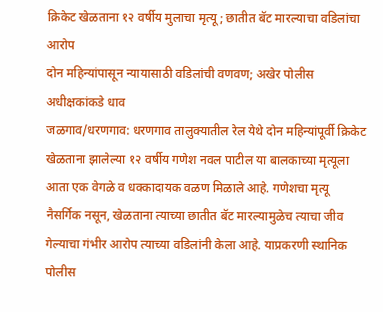क्रिकेट खेळताना १२ वर्षीय मुलाचा मृत्यू; छातीत बॅट मारल्याचा वडिलांचा आरोप
दोन महिन्यांपासून न्यायासाठी वडिलांची वणवण; अखेर पोलीस अधीक्षकांकडे धाव
जळगाव/धरणगाव: धरणगाव तालुक्यातील रेल येथे दोन महिन्यांपूर्वी क्रिकेट खेळताना झालेल्या १२ वर्षीय गणेश नवल पाटील या बालकाच्या मृत्यूला आता एक वेगळे व धक्कादायक वळण मिळाले आहे. गणेशचा मृत्यू नैसर्गिक नसून, खेळताना त्याच्या छातीत बॅट मारल्यामुळेच त्याचा जीव गेल्याचा गंभीर आरोप त्याच्या वडिलांनी केला आहे. याप्रकरणी स्थानिक पोलीस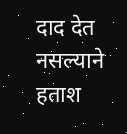दाद देत नसल्याने हताश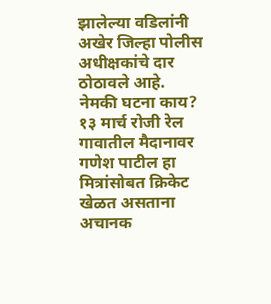झालेल्या वडिलांनी अखेर जिल्हा पोलीस अधीक्षकांचे दार ठोठावले आहे.
नेमकी घटना काय?
१३ मार्च रोजी रेल गावातील मैदानावर गणेश पाटील हा मित्रांसोबत क्रिकेट खेळत असताना अचानक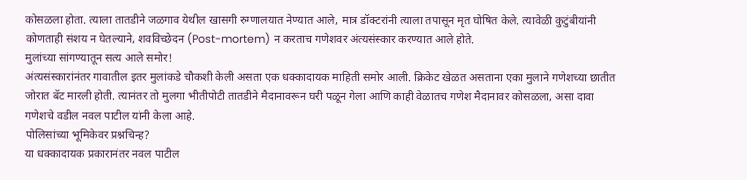कोसळला होता. त्याला तातडीने जळगाव येथील खासगी रुग्णालयात नेण्यात आले, मात्र डॉक्टरांनी त्याला तपासून मृत घोषित केले. त्यावेळी कुटुंबीयांनी कोणताही संशय न घेतल्याने, शवविच्छेदन (Post-mortem) न करताच गणेशवर अंत्यसंस्कार करण्यात आले होते.
मुलांच्या सांगण्यातून सत्य आले समोर!
अंत्यसंस्कारांनंतर गावातील इतर मुलांकडे चौकशी केली असता एक धक्कादायक माहिती समोर आली. क्रिकेट खेळत असताना एका मुलाने गणेशच्या छातीत जोरात बॅट मारली होती. त्यानंतर तो मुलगा भीतीपोटी तातडीने मैदानावरून घरी पळून गेला आणि काही वेळातच गणेश मैदानावर कोसळला, असा दावा गणेशचे वडील नवल पाटील यांनी केला आहे.
पोलिसांच्या भूमिकेवर प्रश्नचिन्ह?
या धक्कादायक प्रकारानंतर नवल पाटील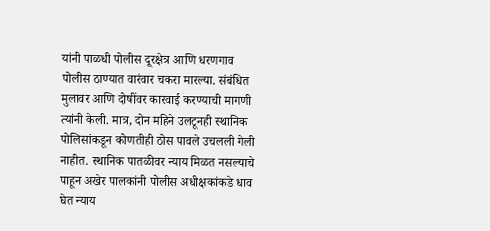यांनी पाळधी पोलीस दूरक्षेत्र आणि धरणगाव पोलीस ठाण्यात वारंवार चकरा मारल्या. संबंधित मुलावर आणि दोषींवर कारवाई करण्याची मागणी त्यांनी केली. मात्र, दोन महिने उलटूनही स्थानिक पोलिसांकडून कोणतीही ठोस पावले उचलली गेली नाहीत. स्थानिक पातळीवर न्याय मिळत नसल्याचे पाहून अखेर पालकांनी पोलीस अधीक्षकांकडे धाव घेत न्याय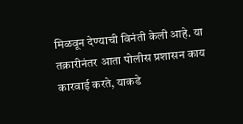मिळवून देण्याची विनंती केली आहे. या तक्रारीनंतर आता पोलीस प्रशासन काय कारवाई करते, याकडे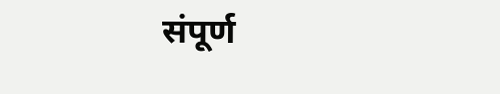संपूर्ण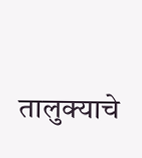तालुक्याचे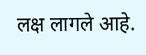लक्ष लागले आहे.